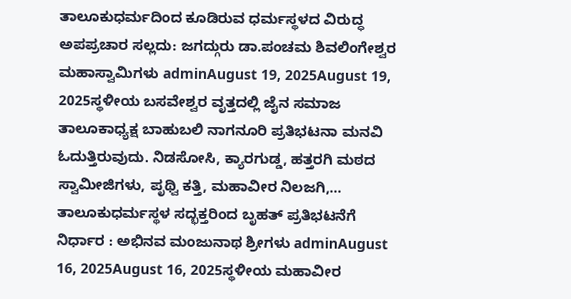ತಾಲೂಕುಧರ್ಮದಿಂದ ಕೂಡಿರುವ ಧರ್ಮಸ್ಥಳದ ವಿರುದ್ಧ ಅಪಪ್ರಚಾರ ಸಲ್ಲದು: ಜಗದ್ಗುರು ಡಾ.ಪಂಚಮ ಶಿವಲಿಂಗೇಶ್ವರ ಮಹಾಸ್ವಾಮಿಗಳು adminAugust 19, 2025August 19, 2025ಸ್ಥಳೀಯ ಬಸವೇಶ್ವರ ವೃತ್ತದಲ್ಲಿ ಜೈನ ಸಮಾಜ ತಾಲೂಕಾಧ್ಯಕ್ಷ ಬಾಹುಬಲಿ ನಾಗನೂರಿ ಪ್ರತಿಭಟನಾ ಮನವಿ ಓದುತ್ತಿರುವುದು. ನಿಡಸೋಸಿ, ಕ್ಯಾರಗುಡ್ಡ, ಹತ್ತರಗಿ ಮಠದ ಸ್ವಾಮೀಜಿಗಳು, ಪೃಥ್ವಿ ಕತ್ತಿ, ಮಹಾವೀರ ನಿಲಜಗಿ,…
ತಾಲೂಕುಧರ್ಮಸ್ಥಳ ಸದ್ಭಕ್ತರಿಂದ ಬೃಹತ್ ಪ್ರತಿಭಟನೆಗೆ ನಿರ್ಧಾರ : ಅಭಿನವ ಮಂಜುನಾಥ ಶ್ರೀಗಳು adminAugust 16, 2025August 16, 2025ಸ್ಥಳೀಯ ಮಹಾವೀರ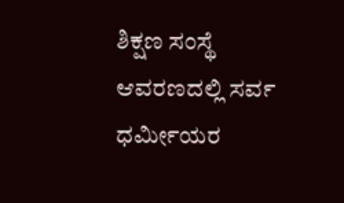ಶಿಕ್ಷಣ ಸಂಸ್ಥೆ ಆವರಣದಲ್ಲಿ ಸರ್ವ ಧರ್ಮೀಯರ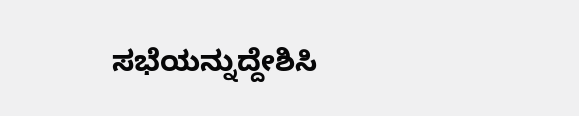ಸಭೆಯನ್ನುದ್ದೇಶಿಸಿ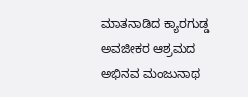ಮಾತನಾಡಿದ ಕ್ಯಾರಗುಡ್ಡ ಅವಜೀಕರ ಆಶ್ರಮದ ಅಭಿನವ ಮಂಜುನಾಥ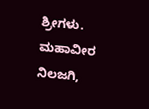ಶ್ರೀಗಳು. ಮಹಾವೀರ ನಿಲಜಗಿ,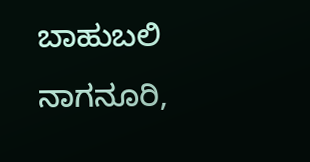ಬಾಹುಬಲಿ ನಾಗನೂರಿ,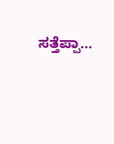ಸತ್ತೆಪ್ಪಾ…